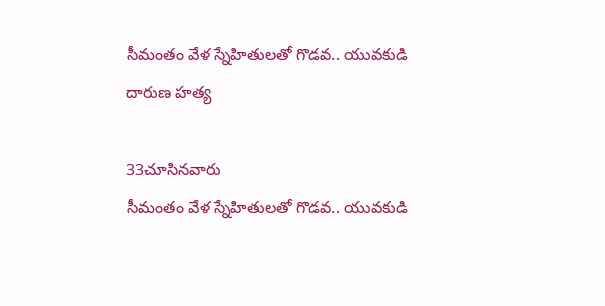సీమంతం వేళ స్నేహితులతో గొడవ.. యువకుడి దారుణ హత్య

33చూసినవారు
సీమంతం వేళ స్నేహితులతో గొడవ.. యువకుడి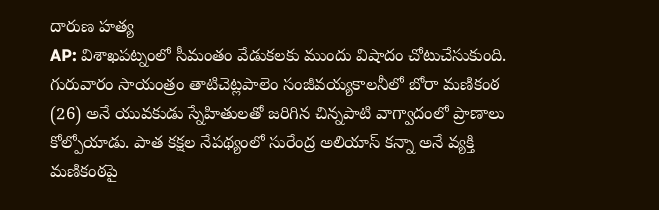దారుణ హత్య
AP: విశాఖపట్నంలో సీమంతం వేడుకలకు ముందు విషాదం చోటుచేసుకుంది. గురువారం సాయంత్రం తాటిచెట్లపాలెం సంజీవయ్యకాలనీలో బోరా మణికంఠ (26) అనే యువకుడు స్నేహితులతో జరిగిన చిన్నపాటి వాగ్వాదంలో ప్రాణాలు కోల్పోయాడు. పాత కక్షల నేపథ్యంలో సురేంద్ర అలియాస్ కన్నా అనే వ్యక్తి మణికంఠపై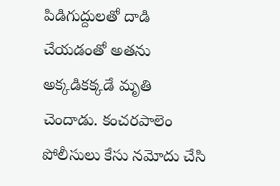పిడిగుద్దులతో దాడి చేయడంతో అతను అక్కడికక్కడే మృతి చెందాడు. కంచరపాలెం పోలీసులు కేసు నమోదు చేసి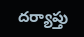దర్యాప్తు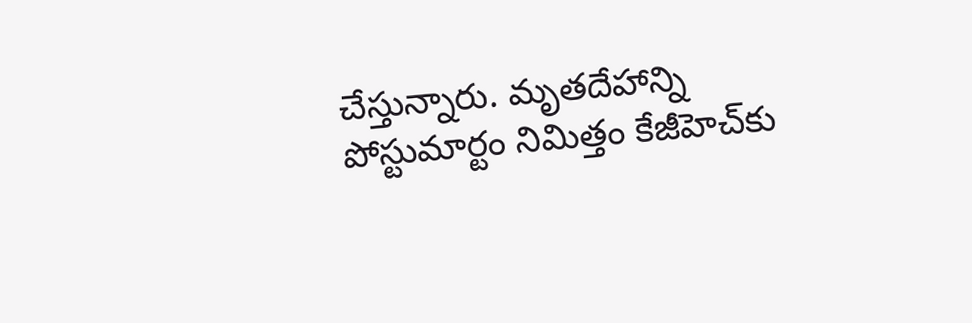చేస్తున్నారు. మృతదేహాన్ని పోస్టుమార్టం నిమిత్తం కేజీహెచ్‌కు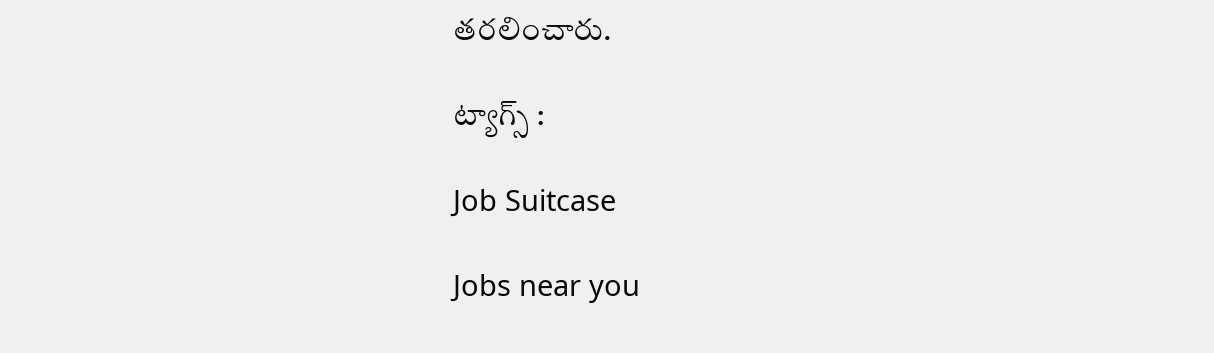తరలించారు.

ట్యాగ్స్ :

Job Suitcase

Jobs near you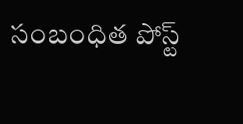సంబంధిత పోస్ట్